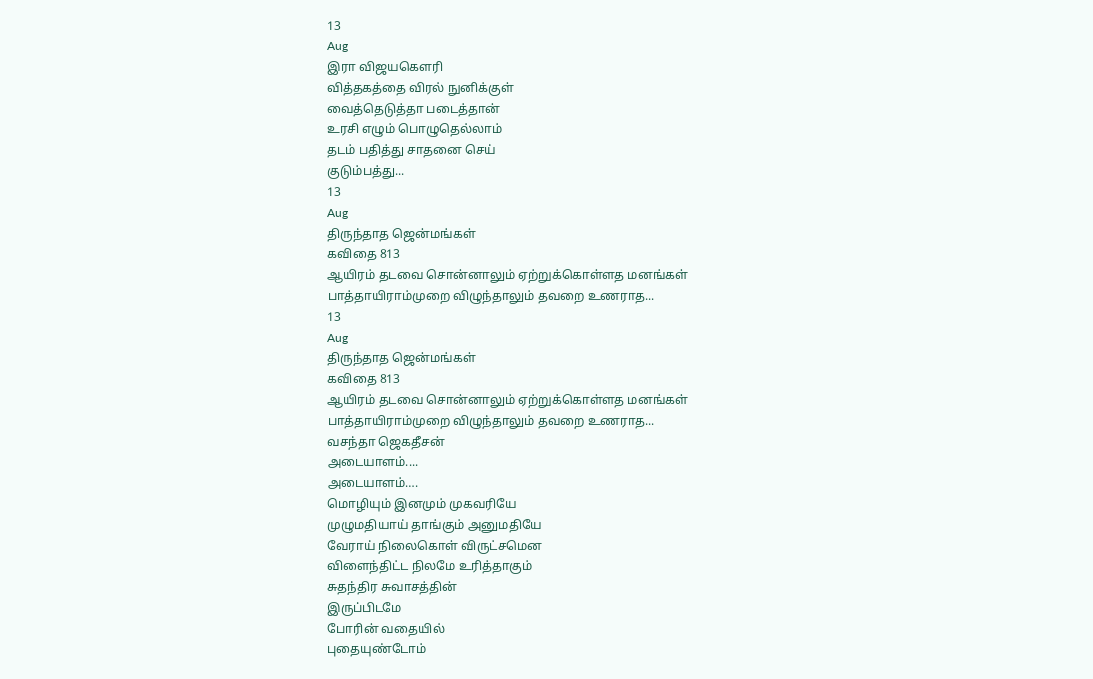13
Aug
இரா விஜயகௌரி
வித்தகத்தை விரல் நுனிக்குள்
வைத்தெடுத்தா படைத்தான்
உரசி எழும் பொழுதெல்லாம்
தடம் பதித்து சாதனை செய்
குடும்பத்து...
13
Aug
திருந்தாத ஜென்மங்கள்
கவிதை 813
ஆயிரம் தடவை சொன்னாலும் ஏற்றுக்கொள்ளத மனங்கள்
பாத்தாயிராம்முறை விழுந்தாலும் தவறை உணராத...
13
Aug
திருந்தாத ஜென்மங்கள்
கவிதை 813
ஆயிரம் தடவை சொன்னாலும் ஏற்றுக்கொள்ளத மனங்கள்
பாத்தாயிராம்முறை விழுந்தாலும் தவறை உணராத...
வசந்தா ஜெகதீசன்
அடையாளம்....
அடையாளம்….
மொழியும் இனமும் முகவரியே
முழுமதியாய் தாங்கும் அனுமதியே
வேராய் நிலைகொள் விருட்சமென
விளைந்திட்ட நிலமே உரித்தாகும்
சுதந்திர சுவாசத்தின்
இருப்பிடமே
போரின் வதையில்
புதையுண்டோம்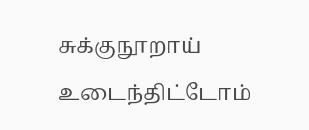சுக்குநூறாய் உடைந்திட்டோம்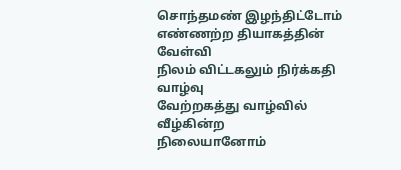சொந்தமண் இழந்திட்டோம்
எண்ணற்ற தியாகத்தின் வேள்வி
நிலம் விட்டகலும் நிர்க்கதி வாழ்வு
வேற்றகத்து வாழ்வில் வீழ்கின்ற
நிலையானோம்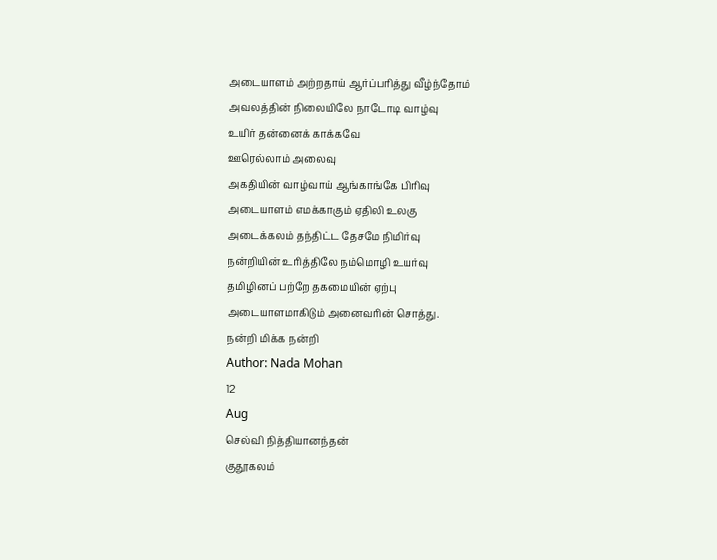அடையாளம் அற்றதாய் ஆர்ப்பரித்து வீழ்ந்தோம்
அவலத்தின் நிலையிலே நாடோடி வாழ்வு
உயிர் தன்னைக் காக்கவே
ஊரெல்லாம் அலைவு
அகதியின் வாழ்வாய் ஆங்காங்கே பிரிவு
அடையாளம் எமக்காகும் ஏதிலி உலகு
அடைக்கலம் தந்திட்ட தேசமே நிமிர்வு
நன்றியின் உரித்திலே நம்மொழி உயர்வு
தமிழினப் பற்றே தகமையின் ஏற்பு
அடையாளமாகிடும் அனைவரின் சொத்து.
நன்றி மிக்க நன்றி
Author: Nada Mohan
12
Aug
செல்வி நித்தியானந்தன்
குதூகலம்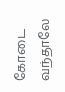கோடை வந்தாலே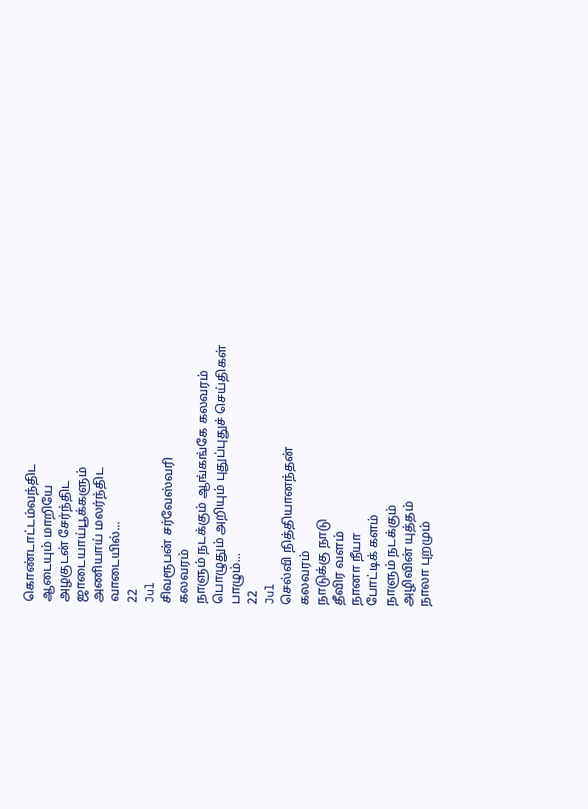கொண்டாட்டம்வந்திட
ஆடையும் மாறியே
அழகுடன் சேர்ந்திட
ஜாடையாய்பூக்களும்
அணியாய் மலர்ந்திட
வாடையில்...
22
Jul
சிவரூபன் சர்வேஸ்வரி
கலவரம்
நாளும் நடக்கும் ஆங்கங்கே கலவரம்
பொழுதும் அறியும் புதுப்புதுச் செய்திகள்
பாழும்...
22
Jul
செல்வி நித்தியானந்தன்
கலவரம்
நாடுக்கு நாடு
தீவிர வளம்
நானா நீயா
போட்டிக் களம்
நாளும் நடக்கும்
அழிவின் யுத்தம்
நாலா புறமும்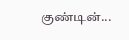குண்டின்...